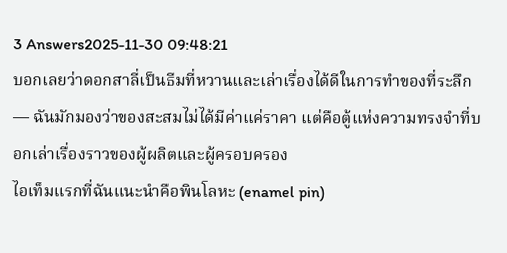3 Answers2025-11-30 09:48:21
บอกเลยว่าดอกสาลี่เป็นธีมที่หวานและเล่าเรื่องได้ดีในการทำของที่ระลึก — ฉันมักมองว่าของสะสมไม่ได้มีค่าแค่ราคา แต่คือตู้แห่งความทรงจำที่บอกเล่าเรื่องราวของผู้ผลิตและผู้ครอบครอง
ไอเท็มแรกที่ฉันแนะนำคือพินโลหะ (enamel pin)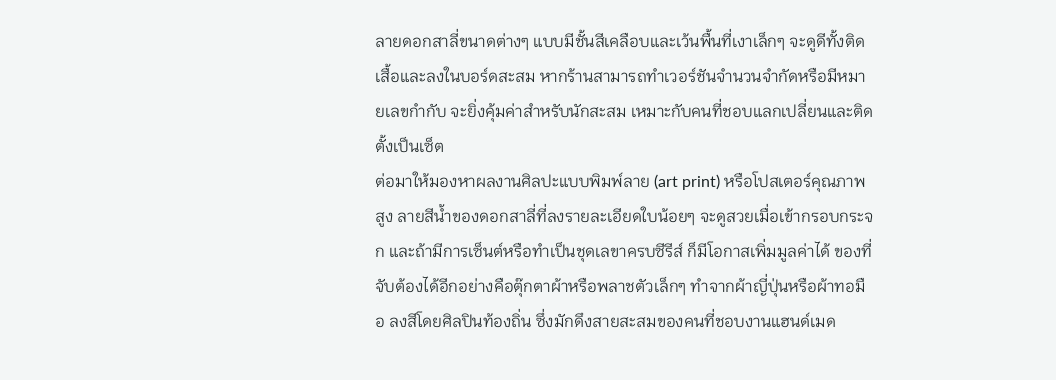ลายดอกสาลี่ขนาดต่างๆ แบบมีชั้นสีเคลือบและเว้นพื้นที่เงาเล็กๆ จะดูดีทั้งติดเสื้อและลงในบอร์ดสะสม หากร้านสามารถทำเวอร์ชันจำนวนจำกัดหรือมีหมายเลขกำกับ จะยิ่งคุ้มค่าสำหรับนักสะสม เหมาะกับคนที่ชอบแลกเปลี่ยนและติดตั้งเป็นเซ็ต
ต่อมาให้มองหาผลงานศิลปะแบบพิมพ์ลาย (art print) หรือโปสเตอร์คุณภาพสูง ลายสีน้ำของดอกสาลี่ที่ลงรายละเอียดใบน้อยๆ จะดูสวยเมื่อเข้ากรอบกระจก และถ้ามีการเซ็นต์หรือทำเป็นชุดเลขาครบซีรีส์ ก็มีโอกาสเพิ่มมูลค่าได้ ของที่จับต้องได้อีกอย่างคือตุ๊กตาผ้าหรือพลาชตัวเล็กๆ ทำจากผ้าญี่ปุ่นหรือผ้าทอมือ ลงสีโดยศิลปินท้องถิ่น ซึ่งมักดึงสายสะสมของคนที่ชอบงานแฮนด์เมด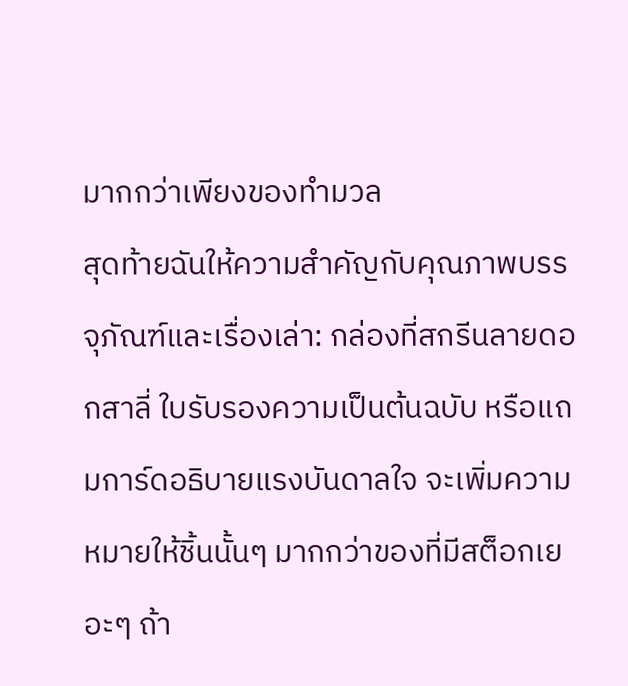มากกว่าเพียงของทํามวล
สุดท้ายฉันให้ความสำคัญกับคุณภาพบรรจุภัณฑ์และเรื่องเล่า: กล่องที่สกรีนลายดอกสาลี่ ใบรับรองความเป็นต้นฉบับ หรือแถมการ์ดอธิบายแรงบันดาลใจ จะเพิ่มความหมายให้ชิ้นนั้นๆ มากกว่าของที่มีสต็อกเยอะๆ ถ้า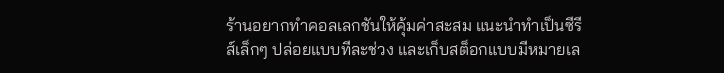ร้านอยากทำคอลเลกชันให้คุ้มค่าสะสม แนะนำทำเป็นซีรีส์เล็กๆ ปล่อยแบบทีละช่วง และเก็บสต็อกแบบมีหมายเล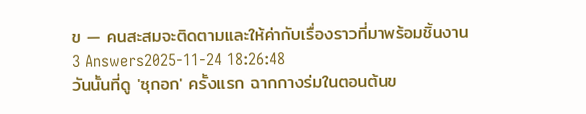ข — คนสะสมจะติดตามและให้ค่ากับเรื่องราวที่มาพร้อมชิ้นงาน
3 Answers2025-11-24 18:26:48
วันนั้นที่ดู 'ซุกอก' ครั้งแรก ฉากกางร่มในตอนต้นข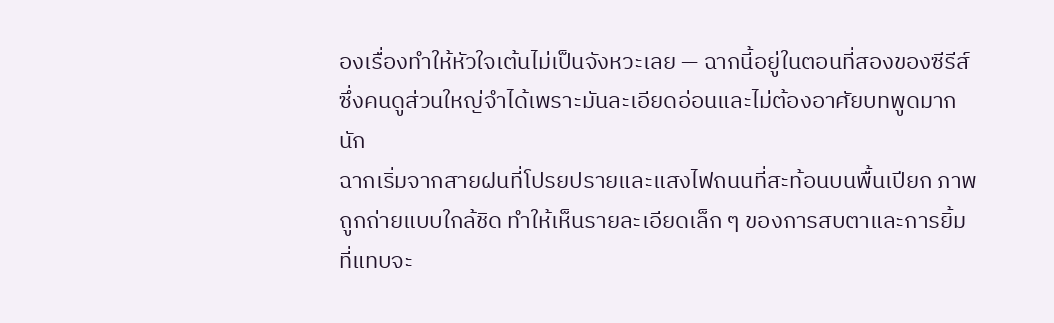องเรื่องทำให้หัวใจเต้นไม่เป็นจังหวะเลย — ฉากนี้อยู่ในตอนที่สองของซีรีส์ ซึ่งคนดูส่วนใหญ่จำได้เพราะมันละเอียดอ่อนและไม่ต้องอาศัยบทพูดมากนัก
ฉากเริ่มจากสายฝนที่โปรยปรายและแสงไฟถนนที่สะท้อนบนพื้นเปียก ภาพถูกถ่ายแบบใกล้ชิด ทำให้เห็นรายละเอียดเล็ก ๆ ของการสบตาและการยิ้มที่แทบจะ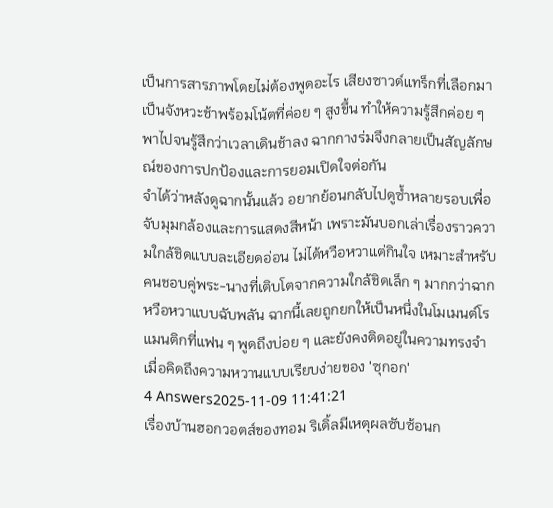เป็นการสารภาพโดยไม่ต้องพูดอะไร เสียงซาวด์แทร็กที่เลือกมาเป็นจังหวะช้าพร้อมโน้ตที่ค่อย ๆ สูงขึ้น ทำให้ความรู้สึกค่อย ๆ พาไปจนรู้สึกว่าเวลาเดินช้าลง ฉากกางร่มจึงกลายเป็นสัญลักษณ์ของการปกป้องและการยอมเปิดใจต่อกัน
จำได้ว่าหลังดูฉากนั้นแล้ว อยากย้อนกลับไปดูซ้ำหลายรอบเพื่อจับมุมกล้องและการแสดงสีหน้า เพราะมันบอกเล่าเรื่องราวความใกล้ชิดแบบละเอียดอ่อน ไม่ได้หวือหวาแต่กินใจ เหมาะสำหรับคนชอบคู่พระ-นางที่เติบโตจากความใกล้ชิดเล็ก ๆ มากกว่าฉากหวือหวาแบบฉับพลัน ฉากนี้เลยถูกยกให้เป็นหนึ่งในโมเมนต์โรแมนติกที่แฟน ๆ พูดถึงบ่อย ๆ และยังคงติดอยู่ในความทรงจำเมื่อคิดถึงความหวานแบบเรียบง่ายของ 'ซุกอก'
4 Answers2025-11-09 11:41:21
เรื่องบ้านฮอกวอตส์ของทอม ริเดิ้ลมีเหตุผลซับซ้อนก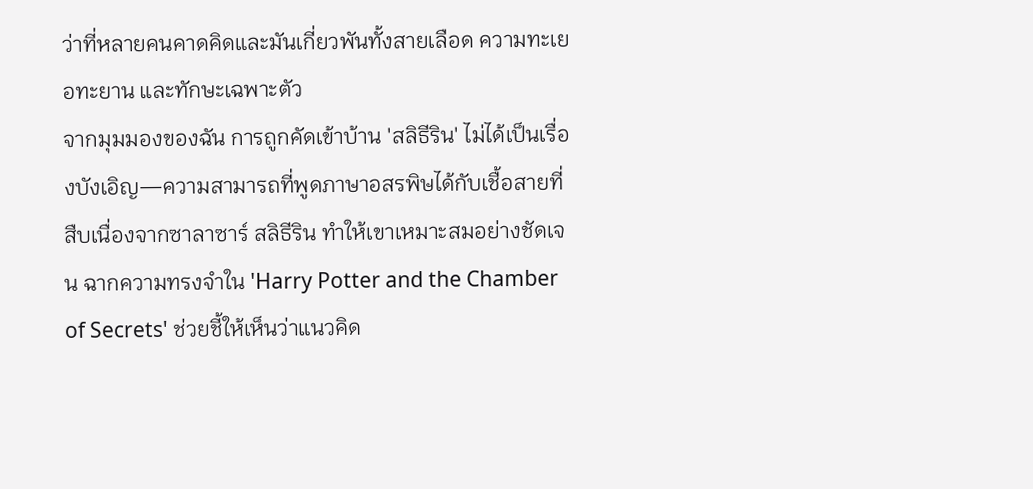ว่าที่หลายคนคาดคิดและมันเกี่ยวพันทั้งสายเลือด ความทะเยอทะยาน และทักษะเฉพาะตัว
จากมุมมองของฉัน การถูกคัดเข้าบ้าน 'สลิธีริน' ไม่ได้เป็นเรื่องบังเอิญ—ความสามารถที่พูดภาษาอสรพิษได้กับเชื้อสายที่สืบเนื่องจากซาลาซาร์ สลิธีริน ทำให้เขาเหมาะสมอย่างชัดเจน ฉากความทรงจำใน 'Harry Potter and the Chamber of Secrets' ช่วยชี้ให้เห็นว่าแนวคิด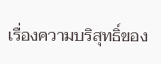เรื่องความบริสุทธิ์ของ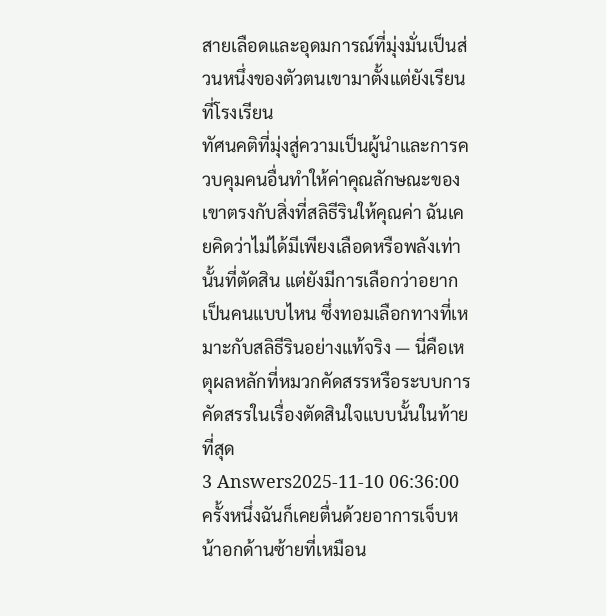สายเลือดและอุดมการณ์ที่มุ่งมั่นเป็นส่วนหนึ่งของตัวตนเขามาตั้งแต่ยังเรียนที่โรงเรียน
ทัศนคติที่มุ่งสู่ความเป็นผู้นำและการควบคุมคนอื่นทำให้ค่าคุณลักษณะของเขาตรงกับสิ่งที่สลิธีรินให้คุณค่า ฉันเคยคิดว่าไม่ได้มีเพียงเลือดหรือพลังเท่านั้นที่ตัดสิน แต่ยังมีการเลือกว่าอยากเป็นคนแบบไหน ซึ่งทอมเลือกทางที่เหมาะกับสลิธีรินอย่างแท้จริง — นี่คือเหตุผลหลักที่หมวกคัดสรรหรือระบบการคัดสรรในเรื่องตัดสินใจแบบนั้นในท้ายที่สุด
3 Answers2025-11-10 06:36:00
ครั้งหนึ่งฉันก็เคยตื่นด้วยอาการเจ็บหน้าอกด้านซ้ายที่เหมือน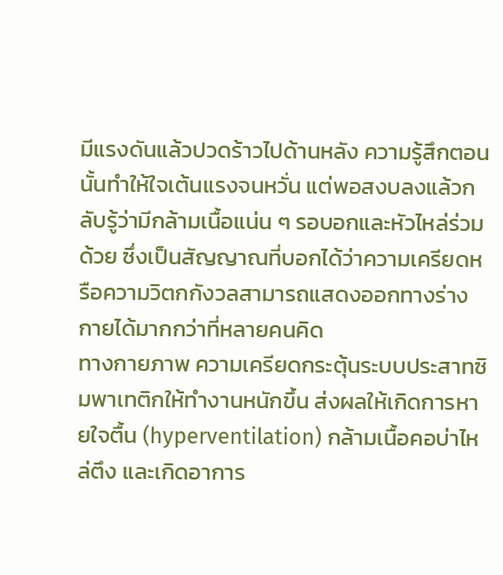มีแรงดันแล้วปวดร้าวไปด้านหลัง ความรู้สึกตอนนั้นทำให้ใจเต้นแรงจนหวั่น แต่พอสงบลงแล้วกลับรู้ว่ามีกล้ามเนื้อแน่น ๆ รอบอกและหัวไหล่ร่วมด้วย ซึ่งเป็นสัญญาณที่บอกได้ว่าความเครียดหรือความวิตกกังวลสามารถแสดงออกทางร่างกายได้มากกว่าที่หลายคนคิด
ทางกายภาพ ความเครียดกระตุ้นระบบประสาทซิมพาเทติกให้ทำงานหนักขึ้น ส่งผลให้เกิดการหายใจตื้น (hyperventilation) กล้ามเนื้อคอบ่าไหล่ตึง และเกิดอาการ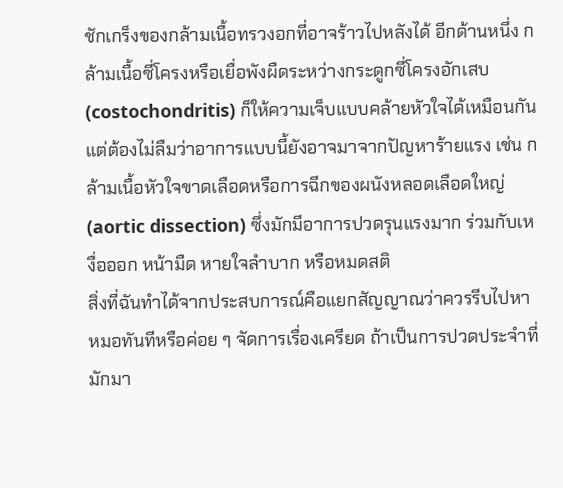ชักเกร็งของกล้ามเนื้อทรวงอกที่อาจร้าวไปหลังได้ อีกด้านหนึ่ง กล้ามเนื้อซี่โครงหรือเยื่อพังผืดระหว่างกระดูกซี่โครงอักเสบ (costochondritis) ก็ให้ความเจ็บแบบคล้ายหัวใจได้เหมือนกัน แต่ต้องไม่ลืมว่าอาการแบบนี้ยังอาจมาจากปัญหาร้ายแรง เช่น กล้ามเนื้อหัวใจขาดเลือดหรือการฉีกของผนังหลอดเลือดใหญ่ (aortic dissection) ซึ่งมักมีอาการปวดรุนแรงมาก ร่วมกับเหงื่อออก หน้ามืด หายใจลำบาก หรือหมดสติ
สิ่งที่ฉันทำได้จากประสบการณ์คือแยกสัญญาณว่าควรรีบไปหาหมอทันทีหรือค่อย ๆ จัดการเรื่องเครียด ถ้าเป็นการปวดประจำที่มักมา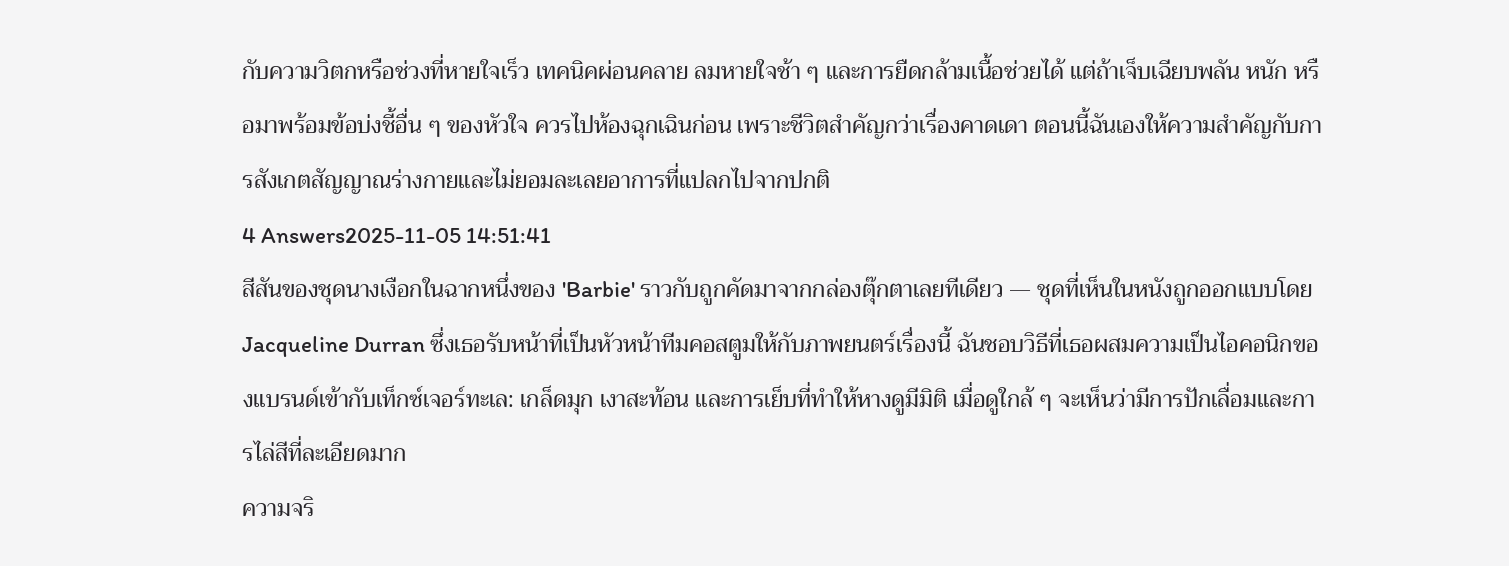กับความวิตกหรือช่วงที่หายใจเร็ว เทคนิคผ่อนคลาย ลมหายใจช้า ๆ และการยืดกล้ามเนื้อช่วยได้ แต่ถ้าเจ็บเฉียบพลัน หนัก หรือมาพร้อมข้อบ่งชี้อื่น ๆ ของหัวใจ ควรไปห้องฉุกเฉินก่อน เพราะชีวิตสำคัญกว่าเรื่องคาดเดา ตอนนี้ฉันเองให้ความสำคัญกับการสังเกตสัญญาณร่างกายและไม่ยอมละเลยอาการที่แปลกไปจากปกติ
4 Answers2025-11-05 14:51:41
สีสันของชุดนางเงือกในฉากหนึ่งของ 'Barbie' ราวกับถูกคัดมาจากกล่องตุ๊กตาเลยทีเดียว — ชุดที่เห็นในหนังถูกออกแบบโดย Jacqueline Durran ซึ่งเธอรับหน้าที่เป็นหัวหน้าทีมคอสตูมให้กับภาพยนตร์เรื่องนี้ ฉันชอบวิธีที่เธอผสมความเป็นไอคอนิกของแบรนด์เข้ากับเท็กซ์เจอร์ทะเล: เกล็ดมุก เงาสะท้อน และการเย็บที่ทำให้หางดูมีมิติ เมื่อดูใกล้ ๆ จะเห็นว่ามีการปักเลื่อมและการไล่สีที่ละเอียดมาก
ความจริ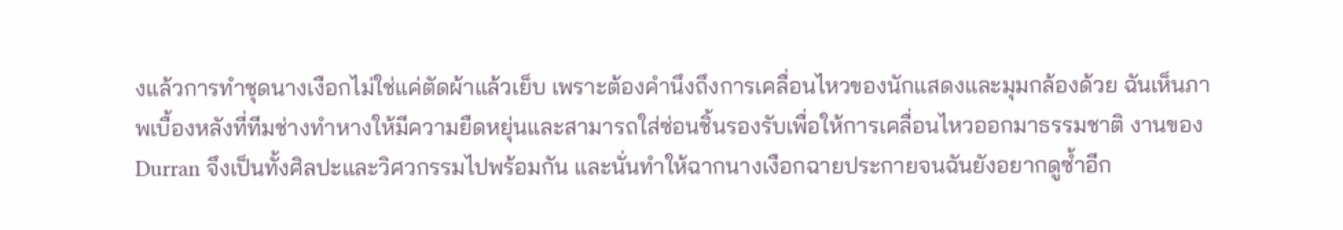งแล้วการทำชุดนางเงือกไม่ใช่แค่ตัดผ้าแล้วเย็บ เพราะต้องคำนึงถึงการเคลื่อนไหวของนักแสดงและมุมกล้องด้วย ฉันเห็นภาพเบื้องหลังที่ทีมช่างทำหางให้มีความยืดหยุ่นและสามารถใส่ซ่อนชิ้นรองรับเพื่อให้การเคลื่อนไหวออกมาธรรมชาติ งานของ Durran จึงเป็นทั้งศิลปะและวิศวกรรมไปพร้อมกัน และนั่นทำให้ฉากนางเงือกฉายประกายจนฉันยังอยากดูซ้ำอีก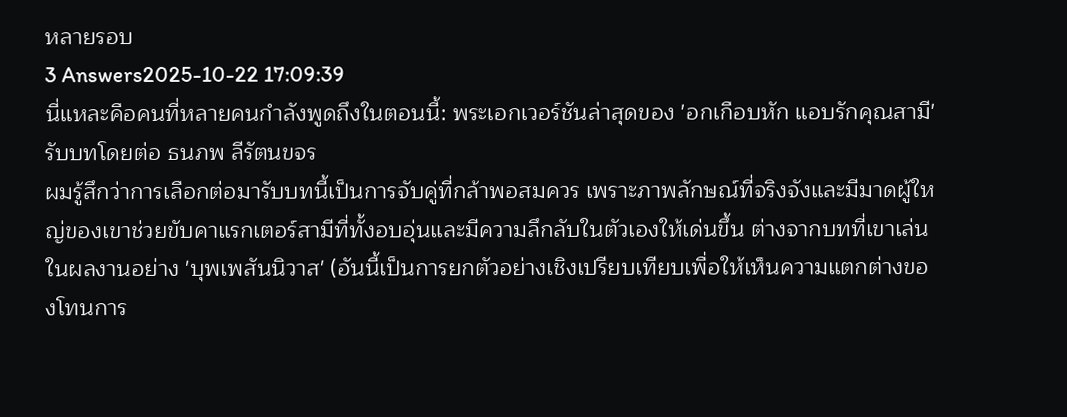หลายรอบ
3 Answers2025-10-22 17:09:39
นี่แหละคือคนที่หลายคนกำลังพูดถึงในตอนนี้: พระเอกเวอร์ชันล่าสุดของ 'อกเกือบหัก แอบรักคุณสามี' รับบทโดยต่อ ธนภพ ลีรัตนขจร
ผมรู้สึกว่าการเลือกต่อมารับบทนี้เป็นการจับคู่ที่กล้าพอสมควร เพราะภาพลักษณ์ที่จริงจังและมีมาดผู้ใหญ่ของเขาช่วยขับคาแรกเตอร์สามีที่ทั้งอบอุ่นและมีความลึกลับในตัวเองให้เด่นขึ้น ต่างจากบทที่เขาเล่นในผลงานอย่าง 'บุพเพสันนิวาส' (อันนี้เป็นการยกตัวอย่างเชิงเปรียบเทียบเพื่อให้เห็นความแตกต่างของโทนการ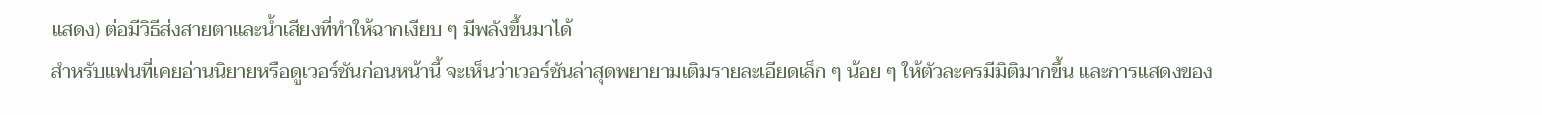แสดง) ต่อมีวิธีส่งสายตาและน้ำเสียงที่ทำให้ฉากเงียบ ๆ มีพลังขึ้นมาได้
สำหรับแฟนที่เคยอ่านนิยายหรือดูเวอร์ชันก่อนหน้านี้ จะเห็นว่าเวอร์ชันล่าสุดพยายามเติมรายละเอียดเล็ก ๆ น้อย ๆ ให้ตัวละครมีมิติมากขึ้น และการแสดงของ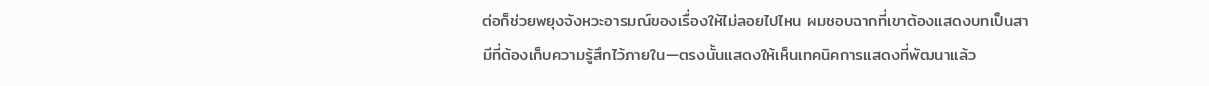ต่อก็ช่วยพยุงจังหวะอารมณ์ของเรื่องให้ไม่ลอยไปไหน ผมชอบฉากที่เขาต้องแสดงบทเป็นสามีที่ต้องเก็บความรู้สึกไว้ภายใน—ตรงนั้นแสดงให้เห็นเทคนิคการแสดงที่พัฒนาแล้ว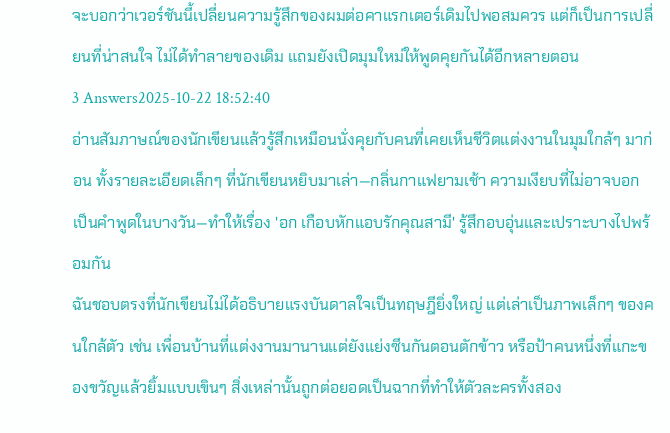จะบอกว่าเวอร์ชันนี้เปลี่ยนความรู้สึกของผมต่อคาแรกเตอร์เดิมไปพอสมควร แต่ก็เป็นการเปลี่ยนที่น่าสนใจ ไม่ได้ทำลายของเดิม แถมยังเปิดมุมใหม่ให้พูดคุยกันได้อีกหลายตอน
3 Answers2025-10-22 18:52:40
อ่านสัมภาษณ์ของนักเขียนแล้วรู้สึกเหมือนนั่งคุยกับคนที่เคยเห็นชีวิตแต่งงานในมุมใกล้ๆ มาก่อน ทั้งรายละเอียดเล็กๆ ที่นักเขียนหยิบมาเล่า—กลิ่นกาแฟยามเช้า ความเงียบที่ไม่อาจบอกเป็นคำพูดในบางวัน—ทำให้เรื่อง 'อก เกือบหักแอบรักคุณสามี' รู้สึกอบอุ่นและเปราะบางไปพร้อมกัน
ฉันชอบตรงที่นักเขียนไม่ได้อธิบายแรงบันดาลใจเป็นทฤษฎียิ่งใหญ่ แต่เล่าเป็นภาพเล็กๆ ของคนใกล้ตัว เช่น เพื่อนบ้านที่แต่งงานมานานแต่ยังแย่งซีนกันตอนตักข้าว หรือป้าคนหนึ่งที่แกะของขวัญแล้วยิ้มแบบเขินๆ สิ่งเหล่านั้นถูกต่อยอดเป็นฉากที่ทำให้ตัวละครทั้งสอง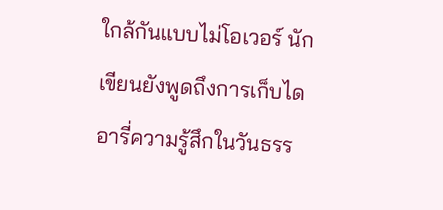ใกล้กันแบบไม่โอเวอร์ นักเขียนยังพูดถึงการเก็บไดอารี่ความรู้สึกในวันธรร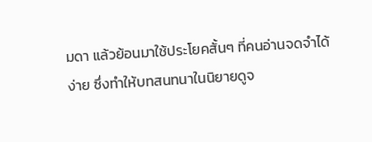มดา แล้วย้อนมาใช้ประโยคสั้นๆ ที่คนอ่านจดจำได้ง่าย ซึ่งทำให้บทสนทนาในนิยายดูจ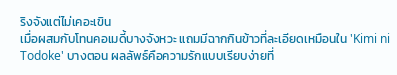ริงจังแต่ไม่เคอะเขิน
เมื่อผสมกับโทนคอเมดี้บางจังหวะ แถมมีฉากกินข้าวที่ละเอียดเหมือนใน 'Kimi ni Todoke' บางตอน ผลลัพธ์คือความรักแบบเรียบง่ายที่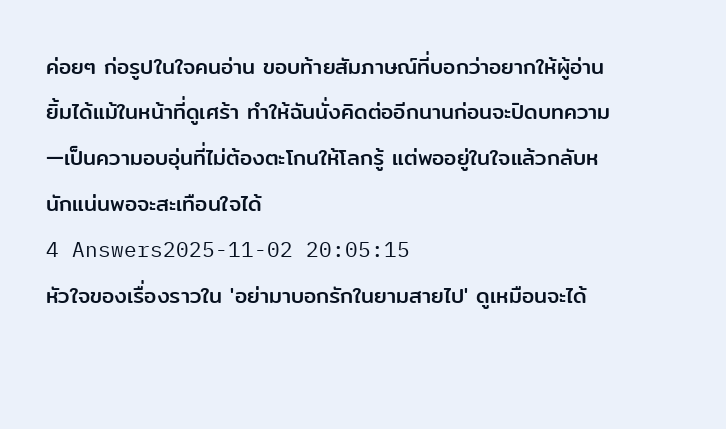ค่อยๆ ก่อรูปในใจคนอ่าน ขอบท้ายสัมภาษณ์ที่บอกว่าอยากให้ผู้อ่านยิ้มได้แม้ในหน้าที่ดูเศร้า ทำให้ฉันนั่งคิดต่ออีกนานก่อนจะปิดบทความ—เป็นความอบอุ่นที่ไม่ต้องตะโกนให้โลกรู้ แต่พออยู่ในใจแล้วกลับหนักแน่นพอจะสะเทือนใจได้
4 Answers2025-11-02 20:05:15
หัวใจของเรื่องราวใน 'อย่ามาบอกรักในยามสายไป' ดูเหมือนจะได้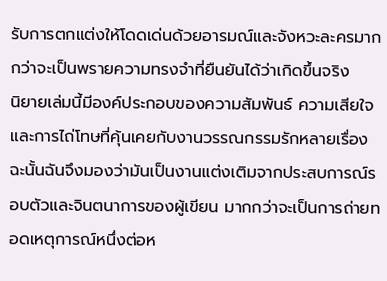รับการตกแต่งให้โดดเด่นด้วยอารมณ์และจังหวะละครมากกว่าจะเป็นพรายความทรงจำที่ยืนยันได้ว่าเกิดขึ้นจริง
นิยายเล่มนี้มีองค์ประกอบของความสัมพันธ์ ความเสียใจ และการไถ่โทษที่คุ้นเคยกับงานวรรณกรรมรักหลายเรื่อง ฉะนั้นฉันจึงมองว่ามันเป็นงานแต่งเติมจากประสบการณ์รอบตัวและจินตนาการของผู้เขียน มากกว่าจะเป็นการถ่ายทอดเหตุการณ์หนึ่งต่อห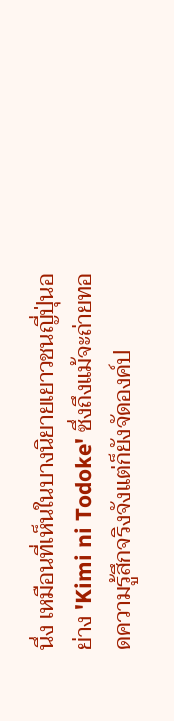นึ่ง เหมือนที่เห็นในบางนิยายเยาวชนญี่ปุ่นอย่าง 'Kimi ni Todoke' ซึ่งถึงแม้จะถ่ายทอดความรู้สึกจริงจังแต่ก็ยังจัดองค์ป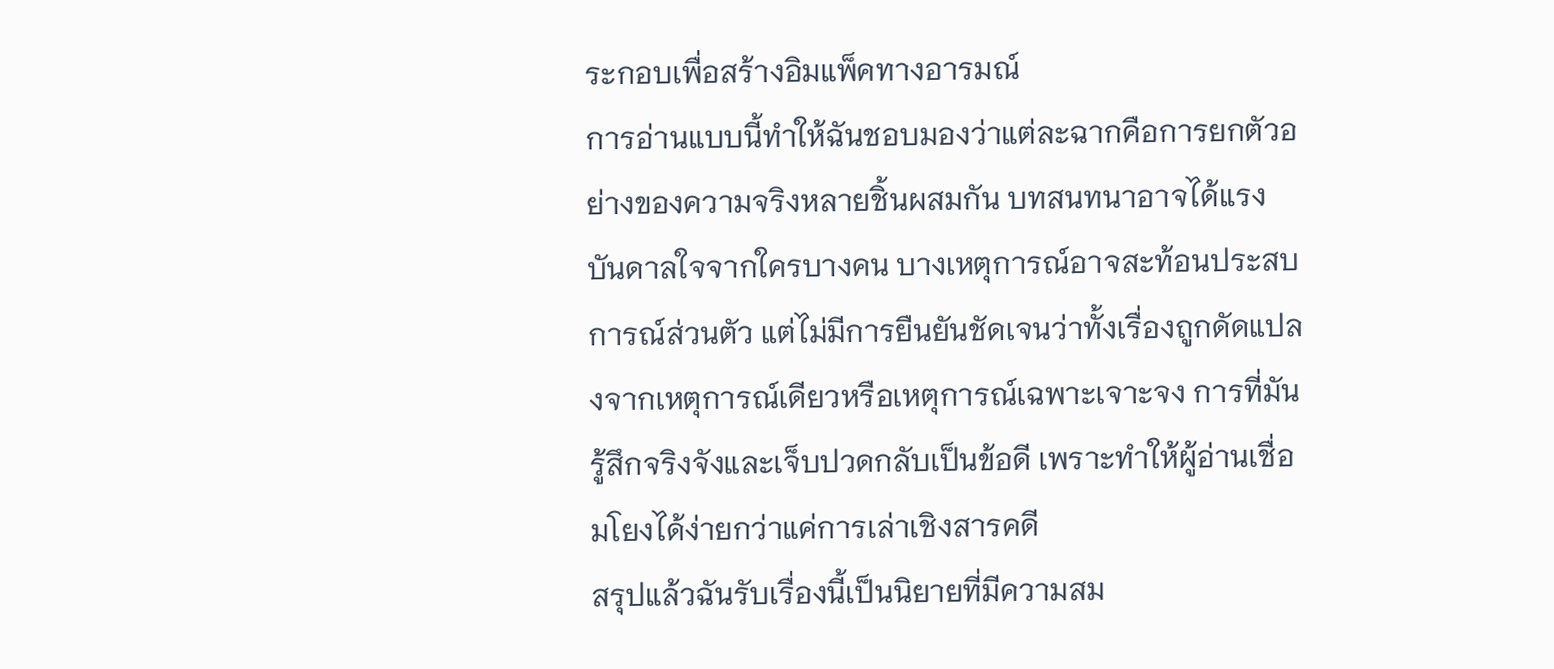ระกอบเพื่อสร้างอิมแพ็คทางอารมณ์
การอ่านแบบนี้ทำให้ฉันชอบมองว่าแต่ละฉากคือการยกตัวอย่างของความจริงหลายชิ้นผสมกัน บทสนทนาอาจได้แรงบันดาลใจจากใครบางคน บางเหตุการณ์อาจสะท้อนประสบการณ์ส่วนตัว แต่ไม่มีการยืนยันชัดเจนว่าทั้งเรื่องถูกดัดแปลงจากเหตุการณ์เดียวหรือเหตุการณ์เฉพาะเจาะจง การที่มันรู้สึกจริงจังและเจ็บปวดกลับเป็นข้อดี เพราะทำให้ผู้อ่านเชื่อมโยงได้ง่ายกว่าแค่การเล่าเชิงสารคดี
สรุปแล้วฉันรับเรื่องนี้เป็นนิยายที่มีความสม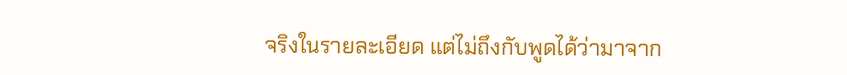จริงในรายละเอียด แต่ไม่ถึงกับพูดได้ว่ามาจาก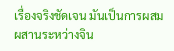เรื่องจริงชัดเจน มันเป็นการผสมผสานระหว่างจิน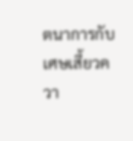ตนาการกับเศษเสี้ยวควา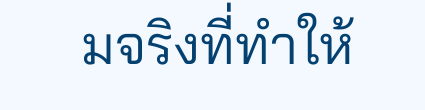มจริงที่ทำให้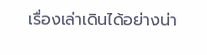เรื่องเล่าเดินได้อย่างน่า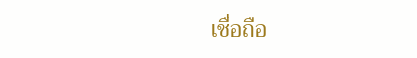เชื่อถือ